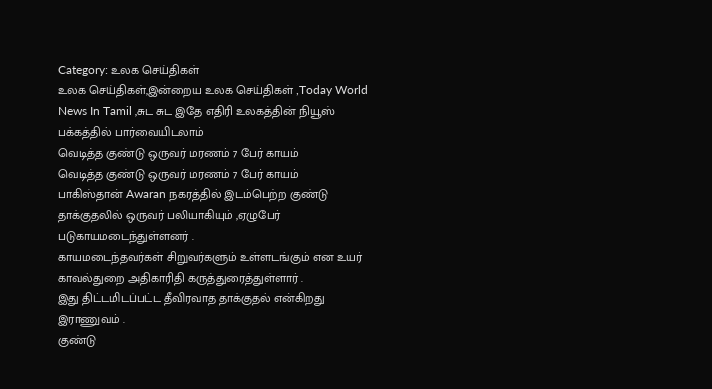Category: உலக செய்திகள்
உலக செய்திகள்,இன்றைய உலக செய்திகள் ,Today World News In Tamil ,சுட சுட இதே எதிரி உலகத்தின் நியூஸ் பக்கத்தில் பார்வையிடலாம்
வெடித்த குண்டு ஒருவர் மரணம் 7 பேர் காயம்
வெடித்த குண்டு ஒருவர் மரணம் 7 பேர் காயம்
பாகிஸ்தான் Awaran நகரத்தில் இடம்பெற்ற குண்டு தாக்குதலில் ஒருவர் பலியாகியும் ,ஏழுபேர் படுகாயமடைந்துள்ளனர் .
காயமடைந்தவர்கள் சிறுவர்களும் உள்ளடங்கும் என உயர் காவல்துறை அதிகாரிதி கருத்துரைத்துள்ளார் .
இது திட்டமிடப்பட்ட தீவிரவாத தாக்குதல் என்கிறது இராணுவம் .
குண்டு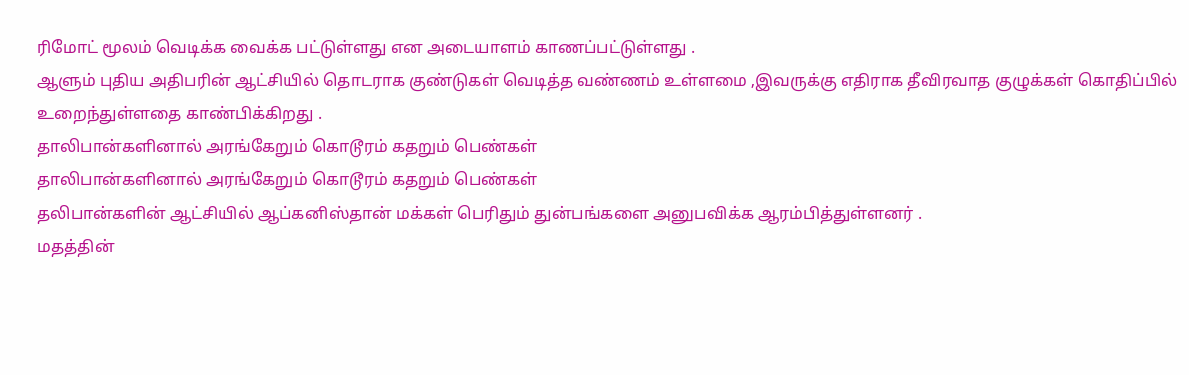ரிமோட் மூலம் வெடிக்க வைக்க பட்டுள்ளது என அடையாளம் காணப்பட்டுள்ளது .
ஆளும் புதிய அதிபரின் ஆட்சியில் தொடராக குண்டுகள் வெடித்த வண்ணம் உள்ளமை ,இவருக்கு எதிராக தீவிரவாத குழுக்கள் கொதிப்பில் உறைந்துள்ளதை காண்பிக்கிறது .
தாலிபான்களினால் அரங்கேறும் கொடூரம் கதறும் பெண்கள்
தாலிபான்களினால் அரங்கேறும் கொடூரம் கதறும் பெண்கள்
தலிபான்களின் ஆட்சியில் ஆப்கனிஸ்தான் மக்கள் பெரிதும் துன்பங்களை அனுபவிக்க ஆரம்பித்துள்ளனர் .
மதத்தின்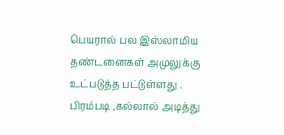பெயரால் பல இஸ்லாமிய தண்டனைகள் அமுலுக்கு உட்படுத்த பட்டுள்ளது .
பிரம்படி ,கல்லால் அடித்து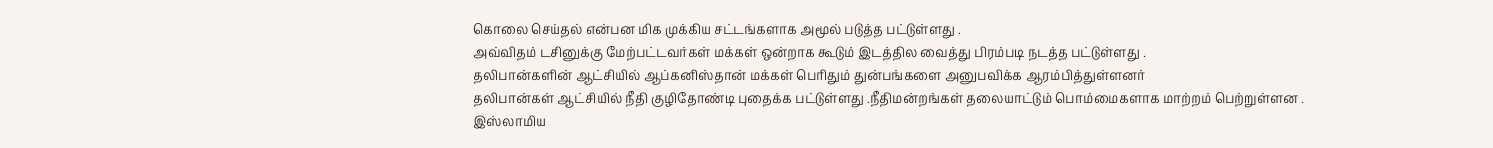கொலை செய்தல் என்பன மிக முக்கிய சட்டங்களாக அமூல் படுத்த பட்டுள்ளது .
அவ்விதம் டசினுக்கு மேற்பட்டவர்கள் மக்கள் ஒன்றாக கூடும் இடத்தில வைத்து பிரம்படி நடத்த பட்டுள்ளது .
தலிபான்களின் ஆட்சியில் ஆப்கனிஸ்தான் மக்கள் பெரிதும் துன்பங்களை அனுபவிக்க ஆரம்பித்துள்ளனர்
தலிபான்கள் ஆட்சியில் நீதி குழிதோண்டி புதைக்க பட்டுள்ளது .நீதிமன்றங்கள் தலையாட்டும் பொம்மைகளாக மாற்றம் பெற்றுள்ளன .
இஸ்லாமிய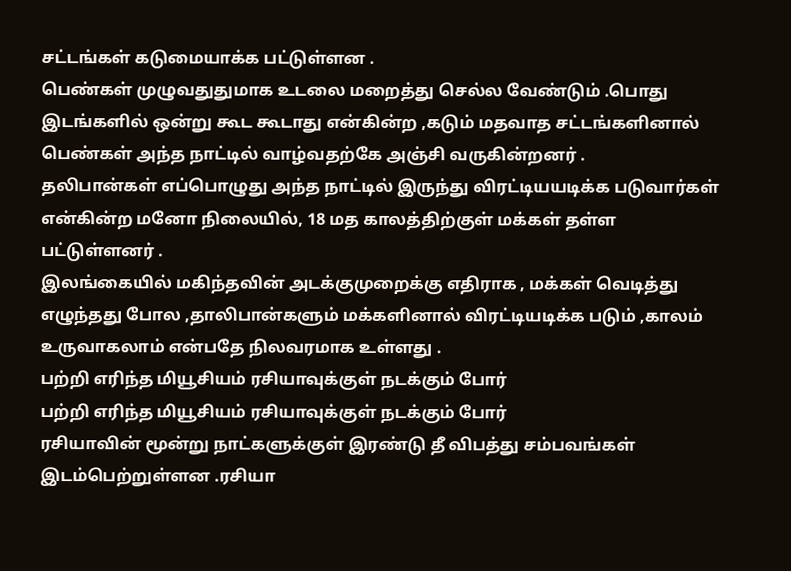சட்டங்கள் கடுமையாக்க பட்டுள்ளன .
பெண்கள் முழுவதுதுமாக உடலை மறைத்து செல்ல வேண்டும் .பொது இடங்களில் ஒன்று கூட கூடாது என்கின்ற ,கடும் மதவாத சட்டங்களினால் பெண்கள் அந்த நாட்டில் வாழ்வதற்கே அஞ்சி வருகின்றனர் .
தலிபான்கள் எப்பொழுது அந்த நாட்டில் இருந்து விரட்டியயடிக்க படுவார்கள் என்கின்ற மனோ நிலையில், 18 மத காலத்திற்குள் மக்கள் தள்ள பட்டுள்ளனர் .
இலங்கையில் மகிந்தவின் அடக்குமுறைக்கு எதிராக , மக்கள் வெடித்து எழுந்தது போல ,தாலிபான்களும் மக்களினால் விரட்டியடிக்க படும் ,காலம் உருவாகலாம் என்பதே நிலவரமாக உள்ளது .
பற்றி எரிந்த மியூசியம் ரசியாவுக்குள் நடக்கும் போர்
பற்றி எரிந்த மியூசியம் ரசியாவுக்குள் நடக்கும் போர்
ரசியாவின் மூன்று நாட்களுக்குள் இரண்டு தீ விபத்து சம்பவங்கள் இடம்பெற்றுள்ளன .ரசியா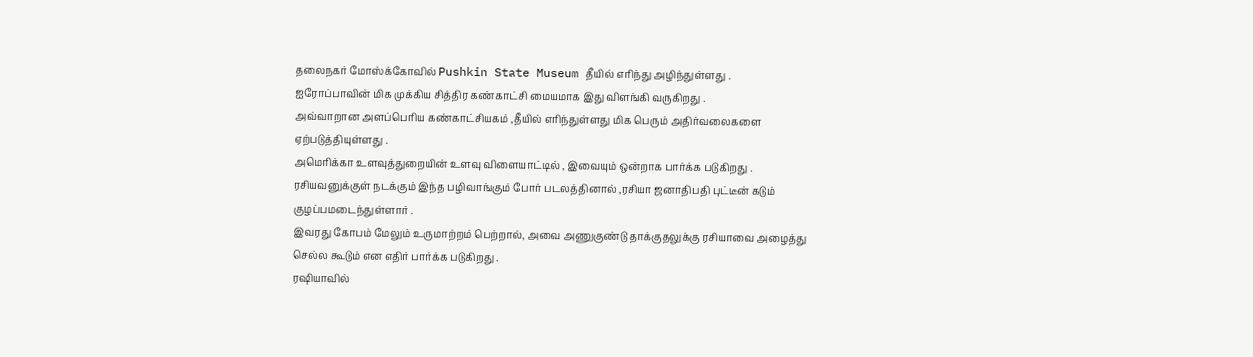தலைநகர் மோஸ்க்கோவில் Pushkin State Museum தீயில் எரிந்து அழிந்துள்ளது .
ஐரோப்பாவின் மிக முக்கிய சித்திர கண்காட்சி மையமாக இது விளங்கி வருகிறது .
அவ்வாறான அளப்பெரிய கண்காட்சியகம் ,தீயில் எரிந்துள்ளது மிக பெரும் அதிர்வலைகளை ஏற்படுத்தியுள்ளது .
அமெரிக்கா உளவுத்துறையின் உளவு விளையாட்டில் , இவையும் ஒன்றாக பார்க்க படுகிறது .
ரசியவனுக்குள் நடக்கும் இந்த பழிவாங்கும் போர் படலத்தினால் ,ரசியா ஜனாதிபதி புட்டீன் கடும் குழப்பமடைந்துள்ளார் .
இவரது கோபம் மேலும் உருமாற்றம் பெற்றால், அவை அணுகுண்டு தாக்குதலுக்கு ரசியாவை அழைத்து செல்ல கூடும் என எதிர் பார்க்க படுகிறது .
ரஷியாவில்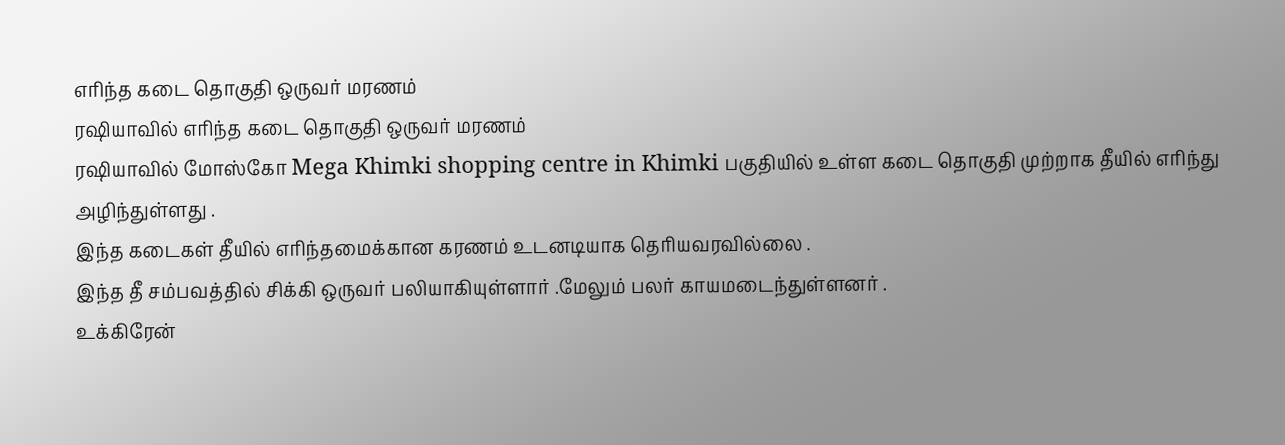எரிந்த கடை தொகுதி ஒருவர் மரணம்
ரஷியாவில் எரிந்த கடை தொகுதி ஒருவர் மரணம்
ரஷியாவில் மோஸ்கோ Mega Khimki shopping centre in Khimki பகுதியில் உள்ள கடை தொகுதி முற்றாக தீயில் எரிந்து அழிந்துள்ளது .
இந்த கடைகள் தீயில் எரிந்தமைக்கான கரணம் உடனடியாக தெரியவரவில்லை .
இந்த தீ சம்பவத்தில் சிக்கி ஒருவர் பலியாகியுள்ளார் .மேலும் பலர் காயமடைந்துள்ளனர் .
உக்கிரேன்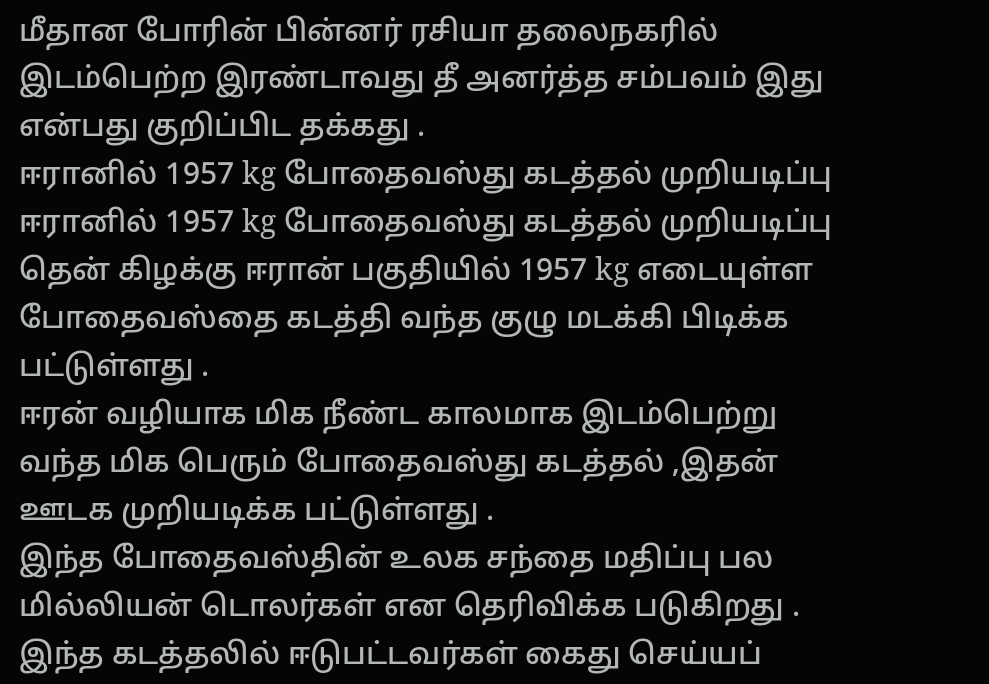மீதான போரின் பின்னர் ரசியா தலைநகரில் இடம்பெற்ற இரண்டாவது தீ அனர்த்த சம்பவம் இது என்பது குறிப்பிட தக்கது .
ஈரானில் 1957 kg போதைவஸ்து கடத்தல் முறியடிப்பு
ஈரானில் 1957 kg போதைவஸ்து கடத்தல் முறியடிப்பு
தென் கிழக்கு ஈரான் பகுதியில் 1957 kg எடையுள்ள போதைவஸ்தை கடத்தி வந்த குழு மடக்கி பிடிக்க பட்டுள்ளது .
ஈரன் வழியாக மிக நீண்ட காலமாக இடம்பெற்று வந்த மிக பெரும் போதைவஸ்து கடத்தல் ,இதன் ஊடக முறியடிக்க பட்டுள்ளது .
இந்த போதைவஸ்தின் உலக சந்தை மதிப்பு பல மில்லியன் டொலர்கள் என தெரிவிக்க படுகிறது .
இந்த கடத்தலில் ஈடுபட்டவர்கள் கைது செய்யப்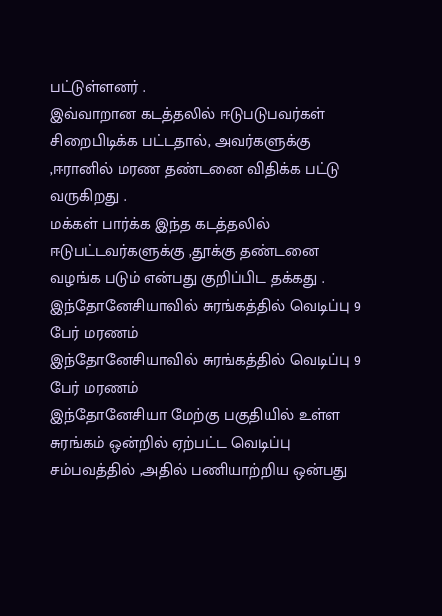பட்டுள்ளனர் .
இவ்வாறான கடத்தலில் ஈடுபடுபவர்கள் சிறைபிடிக்க பட்டதால், அவர்களுக்கு ,ஈரானில் மரண தண்டனை விதிக்க பட்டு வருகிறது .
மக்கள் பார்க்க இந்த கடத்தலில் ஈடுபட்டவர்களுக்கு ,தூக்கு தண்டனை வழங்க படும் என்பது குறிப்பிட தக்கது .
இந்தோனேசியாவில் சுரங்கத்தில் வெடிப்பு 9 பேர் மரணம்
இந்தோனேசியாவில் சுரங்கத்தில் வெடிப்பு 9 பேர் மரணம்
இந்தோனேசியா மேற்கு பகுதியில் உள்ள சுரங்கம் ஒன்றில் ஏற்பட்ட வெடிப்பு சம்பவத்தில் ,அதில் பணியாற்றிய ஒன்பது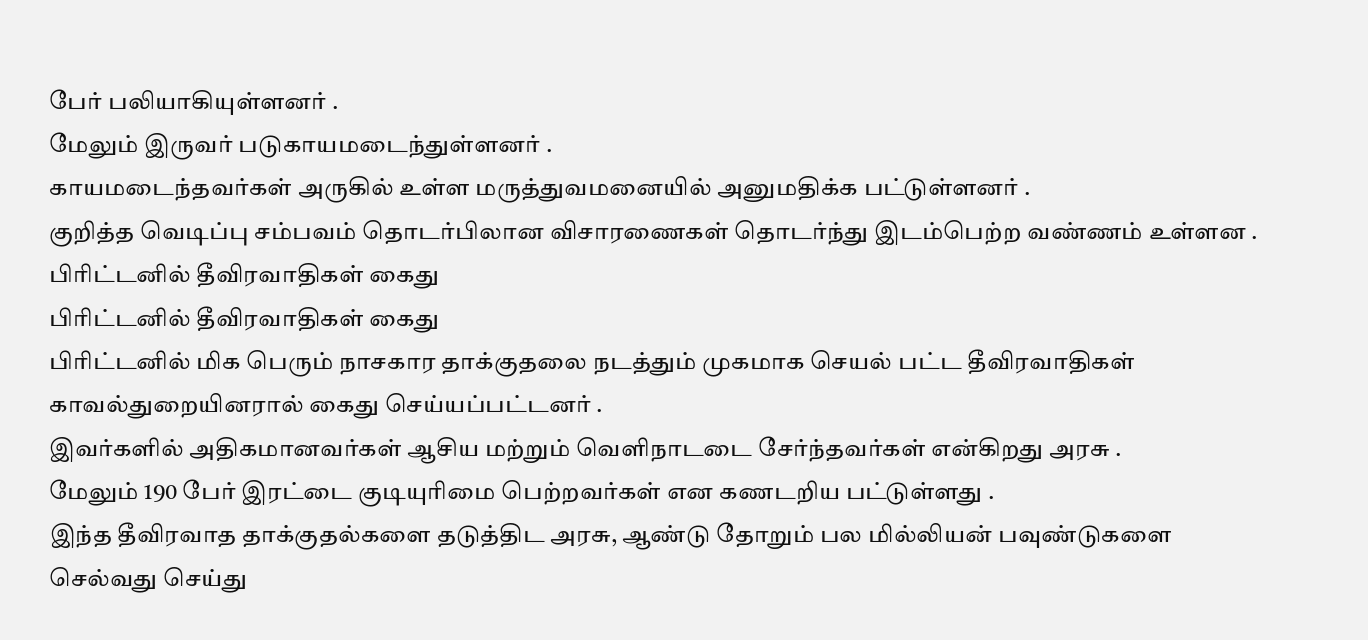பேர் பலியாகியுள்ளனர் .
மேலும் இருவர் படுகாயமடைந்துள்ளனர் .
காயமடைந்தவர்கள் அருகில் உள்ள மருத்துவமனையில் அனுமதிக்க பட்டுள்ளனர் .
குறித்த வெடிப்பு சம்பவம் தொடர்பிலான விசாரணைகள் தொடர்ந்து இடம்பெற்ற வண்ணம் உள்ளன .
பிரிட்டனில் தீவிரவாதிகள் கைது
பிரிட்டனில் தீவிரவாதிகள் கைது
பிரிட்டனில் மிக பெரும் நாசகார தாக்குதலை நடத்தும் முகமாக செயல் பட்ட தீவிரவாதிகள் காவல்துறையினரால் கைது செய்யப்பட்டனர் .
இவர்களில் அதிகமானவர்கள் ஆசிய மற்றும் வெளிநாடடை சேர்ந்தவர்கள் என்கிறது அரசு .
மேலும் 190 பேர் இரட்டை குடியுரிமை பெற்றவர்கள் என கணடறிய பட்டுள்ளது .
இந்த தீவிரவாத தாக்குதல்களை தடுத்திட அரசு, ஆண்டு தோறும் பல மில்லியன் பவுண்டுகளை செல்வது செய்து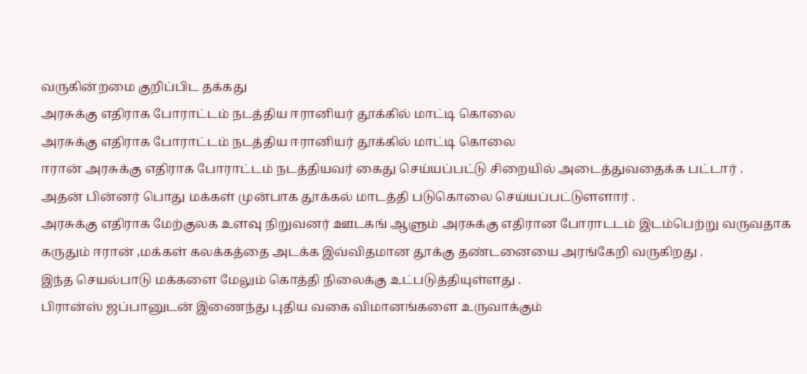வருகின்றமை குறிப்பிட தக்கது
அரசுக்கு எதிராக போராட்டம் நடத்திய ஈரானியர் தூக்கில் மாட்டி கொலை
அரசுக்கு எதிராக போராட்டம் நடத்திய ஈரானியர் தூக்கில் மாட்டி கொலை
ஈரான் அரசுக்கு எதிராக போராட்டம் நடத்தியவர் கைது செய்யப்பட்டு சிறையில் அடைத்துவதைக்க பட்டார் .
அதன் பின்னர் பொது மக்கள் முன்பாக தூக்கல் மாடத்தி படுகொலை செய்யப்பட்டுளளார் .
அரசுக்கு எதிராக மேற்குலக உளவு நிறுவனர் ஊடகங் ஆளும் அரசுக்கு எதிரான போராடடம் இடம்பெற்று வருவதாக கருதும் ஈரான் ,மக்கள் கலக்கத்தை அடக்க இவ்விதமான தூக்கு தண்டனையை அரங்கேறி வருகிறது .
இந்த செயல்பாடு மக்களை மேலும் கொத்தி நிலைக்கு உட்படுத்தியுள்ளது .
பிரான்ஸ் ஜப்பானுடன் இணைந்து புதிய வகை விமானங்களை உருவாக்கும்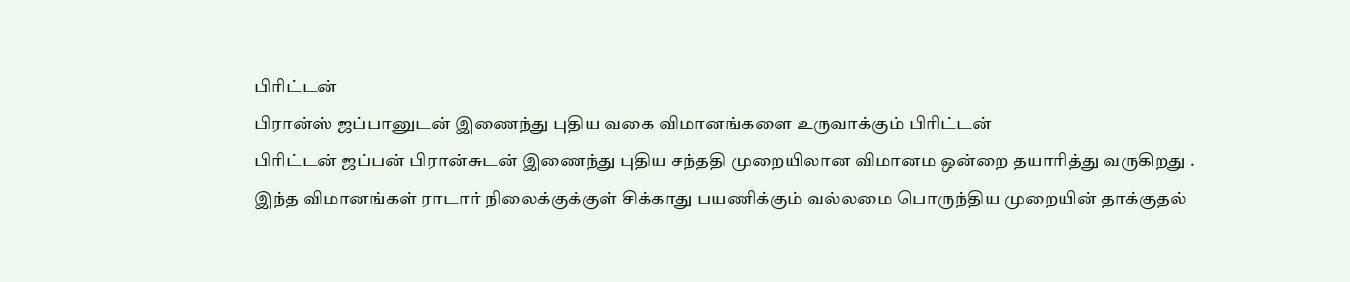பிரிட்டன்
பிரான்ஸ் ஜப்பானுடன் இணைந்து புதிய வகை விமானங்களை உருவாக்கும் பிரிட்டன்
பிரிட்டன் ஜப்பன் பிரான்சுடன் இணைந்து புதிய சந்ததி முறையிலான விமானம ஒன்றை தயாரித்து வருகிறது .
இந்த விமானங்கள் ராடார் நிலைக்குக்குள் சிக்காது பயணிக்கும் வல்லமை பொருந்திய முறையின் தாக்குதல்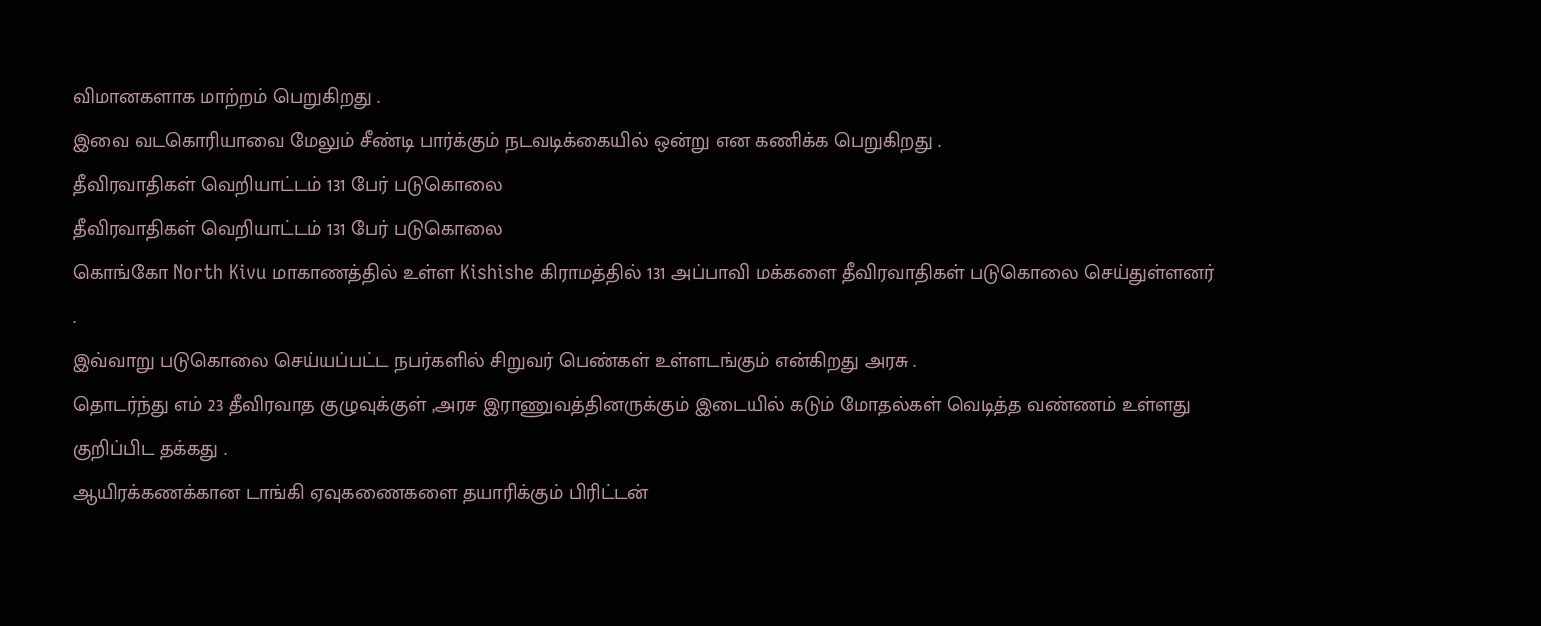விமானகளாக மாற்றம் பெறுகிறது .
இவை வடகொரியாவை மேலும் சீண்டி பார்க்கும் நடவடிக்கையில் ஒன்று என கணிக்க பெறுகிறது .
தீவிரவாதிகள் வெறியாட்டம் 131 பேர் படுகொலை
தீவிரவாதிகள் வெறியாட்டம் 131 பேர் படுகொலை
கொங்கோ North Kivu மாகாணத்தில் உள்ள Kishishe கிராமத்தில் 131 அப்பாவி மக்களை தீவிரவாதிகள் படுகொலை செய்துள்ளனர் .
இவ்வாறு படுகொலை செய்யப்பட்ட நபர்களில் சிறுவர் பெண்கள் உள்ளடங்கும் என்கிறது அரசு .
தொடர்ந்து எம் 23 தீவிரவாத குழுவுக்குள் ,அரச இராணுவத்தினருக்கும் இடையில் கடும் மோதல்கள் வெடித்த வண்ணம் உள்ளது குறிப்பிட தக்கது .
ஆயிரக்கணக்கான டாங்கி ஏவுகணைகளை தயாரிக்கும் பிரிட்டன்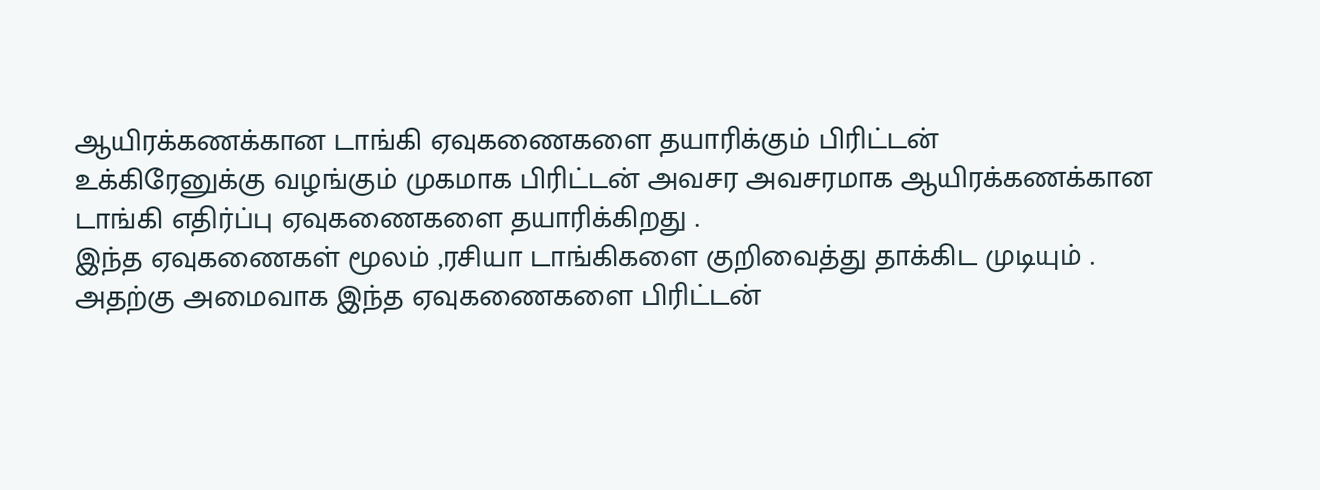ஆயிரக்கணக்கான டாங்கி ஏவுகணைகளை தயாரிக்கும் பிரிட்டன்
உக்கிரேனுக்கு வழங்கும் முகமாக பிரிட்டன் அவசர அவசரமாக ஆயிரக்கணக்கான டாங்கி எதிர்ப்பு ஏவுகணைகளை தயாரிக்கிறது .
இந்த ஏவுகணைகள் மூலம் ,ரசியா டாங்கிகளை குறிவைத்து தாக்கிட முடியும் .
அதற்கு அமைவாக இந்த ஏவுகணைகளை பிரிட்டன்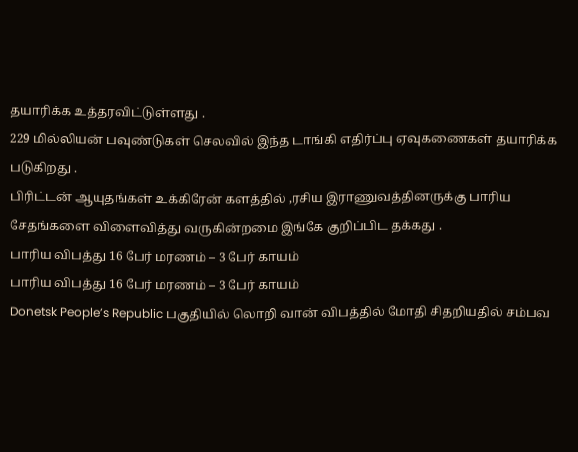தயாரிக்க உத்தரவிட்டுள்ளது .
229 மில்லியன் பவுண்டுகள் செலவில் இந்த டாங்கி எதிர்ப்பு ஏவுகணைகள் தயாரிக்க படுகிறது .
பிரிட்டன் ஆயுதங்கள் உக்கிரேன் களத்தில் ,ரசிய இராணுவத்தினருக்கு பாரிய சேதங்களை விளைவித்து வருகின்றமை இங்கே குறிப்பிட தக்கது .
பாரிய விபத்து 16 பேர் மரணம் – 3 பேர் காயம்
பாரிய விபத்து 16 பேர் மரணம் – 3 பேர் காயம்
Donetsk People’s Republic பகுதியில் லொறி வான் விபத்தில் மோதி சிதறியதில் சம்பவ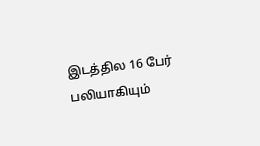இடத்தில 16 பேர் பலியாகியும்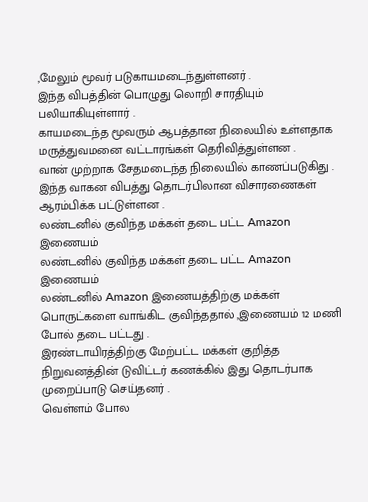,மேலும் மூவர் படுகாயமடைந்துள்ளனர் .
இந்த விபத்தின் பொழுது லொறி சாரதியும் பலியாகியுள்ளார் .
காயமடைந்த மூவரும் ஆபத்தான நிலையில் உள்ளதாக மருத்துவமனை வட்டாரங்கள் தெரிவித்துள்ளன .
வான் முற்றாக சேதமடைந்த நிலையில் காணப்படுகிது .
இந்த வாகன விபத்து தொடர்பிலான விசாரணைகள் ஆரம்பிக்க பட்டுள்ளன .
லண்டனில் குவிந்த மக்கள் தடை பட்ட Amazon இணையம்
லண்டனில் குவிந்த மக்கள் தடை பட்ட Amazon இணையம்
லண்டனில் Amazon இணையத்திற்கு மக்கள் பொருட்களை வாங்கிட குவிந்ததால் ,இணையம் 12 மணி போல் தடை பட்டது .
இரண்டாயிரத்திற்கு மேற்பட்ட மக்கள் குறித்த நிறுவனத்தின் டுவிட்டர் கணக்கில் இது தொடர்பாக முறைப்பாடு செய்தனர் .
வெள்ளம் போல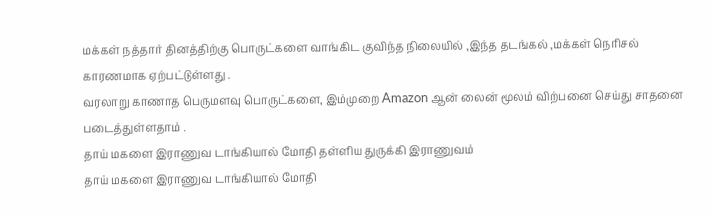மக்கள் நத்தார் தினத்திற்கு பொருட்களை வாங்கிட குவிந்த நிலையில் ,இந்த தடங்கல் ,மக்கள் நெரிசல் காரணமாக ஏற்பட்டுள்ளது .
வரலாறு காணாத பெருமளவு பொருட்களை, இம்முறை Amazon ஆன் லைன் மூலம் விற்பனை செய்து சாதனை படைத்துள்ளதாம் .
தாய் மகளை இராணுவ டாங்கியால் மோதி தள்ளிய துருக்கி இராணுவம்
தாய் மகளை இராணுவ டாங்கியால் மோதி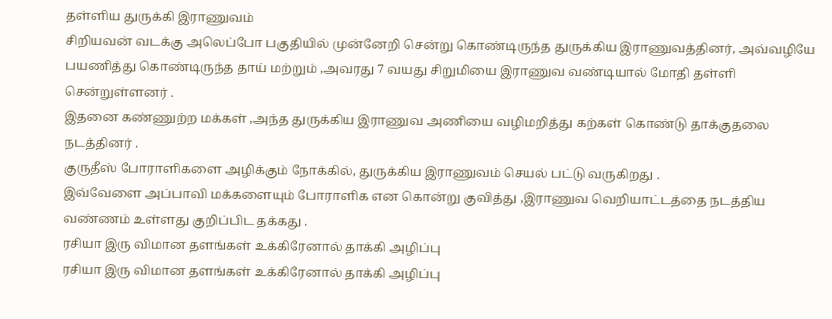தள்ளிய துருக்கி இராணுவம்
சிறியவன் வடக்கு அலெப்போ பகுதியில் முன்னேறி சென்று கொண்டிருந்த துருக்கிய இராணுவத்தினர், அவ்வழியே பயணித்து கொண்டிருந்த தாய் மற்றும் ,அவரது 7 வயது சிறுமியை இராணுவ வண்டியால் மோதி தள்ளி சென்றுள்ளனர் .
இதனை கண்ணுற்ற மக்கள் ,அந்த துருக்கிய இராணுவ அணியை வழிமறித்து கற்கள் கொண்டு தாக்குதலை நடத்தினர் .
குருதீஸ் போராளிகளை அழிக்கும் நோக்கில், துருக்கிய இராணுவம் செயல் பட்டு வருகிறது .
இவ்வேளை அப்பாவி மக்களையும் போராளிக என கொன்று குவித்து ,இராணுவ வெறியாட்டத்தை நடத்திய வண்ணம் உள்ளது குறிப்பிட தக்கது .
ரசியா இரு விமான தளங்கள் உக்கிரேனால் தாக்கி அழிப்பு
ரசியா இரு விமான தளங்கள் உக்கிரேனால் தாக்கி அழிப்பு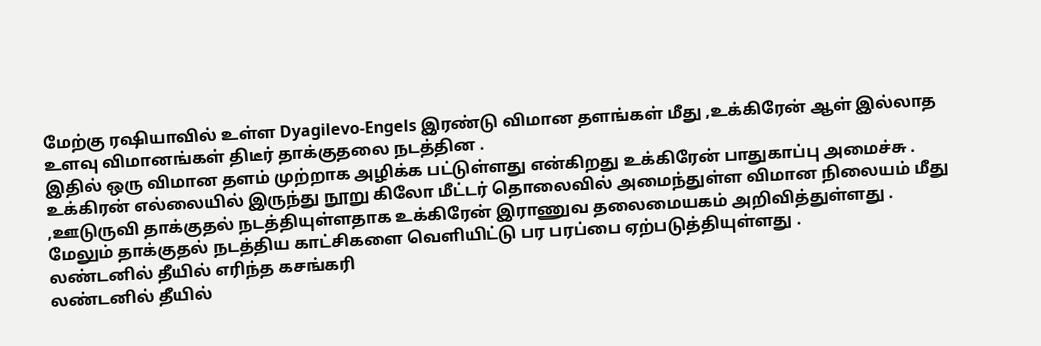மேற்கு ரஷியாவில் உள்ள Dyagilevo-Engels இரண்டு விமான தளங்கள் மீது ,உக்கிரேன் ஆள் இல்லாத உளவு விமானங்கள் திடீர் தாக்குதலை நடத்தின .
இதில் ஒரு விமான தளம் முற்றாக அழிக்க பட்டுள்ளது என்கிறது உக்கிரேன் பாதுகாப்பு அமைச்சு .
உக்கிரன் எல்லையில் இருந்து நூறு கிலோ மீட்டர் தொலைவில் அமைந்துள்ள விமான நிலையம் மீது ,ஊடுருவி தாக்குதல் நடத்தியுள்ளதாக உக்கிரேன் இராணுவ தலைமையகம் அறிவித்துள்ளது .
மேலும் தாக்குதல் நடத்திய காட்சிகளை வெளியிட்டு பர பரப்பை ஏற்படுத்தியுள்ளது .
லண்டனில் தீயில் எரிந்த கசங்கரி
லண்டனில் தீயில்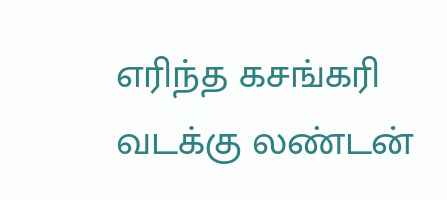எரிந்த கசங்கரி
வடக்கு லண்டன்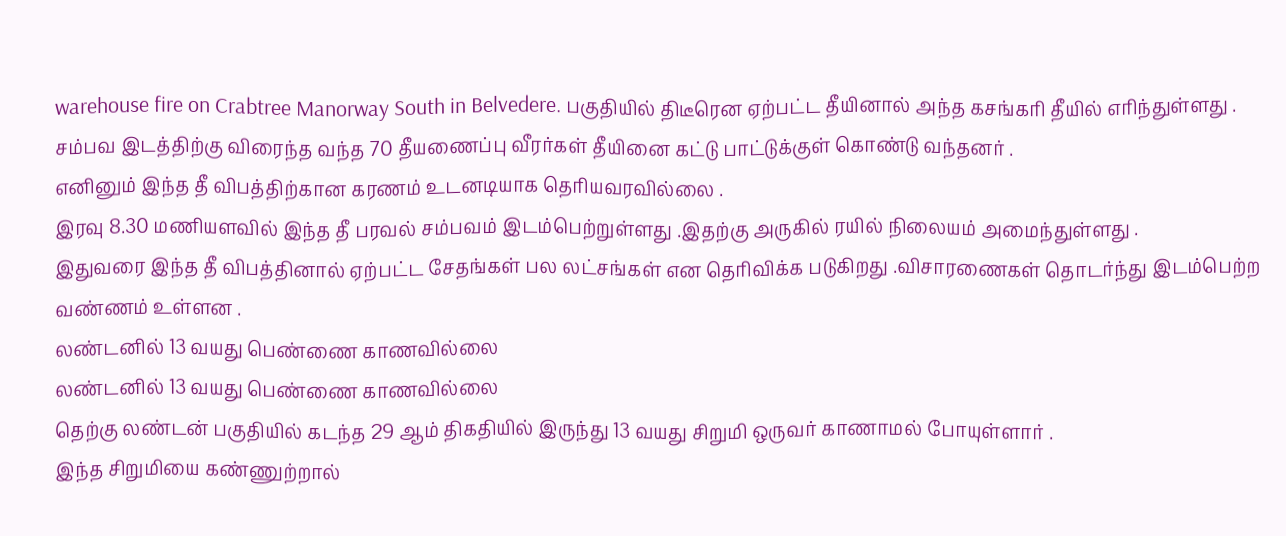warehouse fire on Crabtree Manorway South in Belvedere. பகுதியில் திடீரென ஏற்பட்ட தீயினால் அந்த கசங்கரி தீயில் எரிந்துள்ளது .
சம்பவ இடத்திற்கு விரைந்த வந்த 70 தீயணைப்பு வீரர்கள் தீயினை கட்டு பாட்டுக்குள் கொண்டு வந்தனர் .
எனினும் இந்த தீ விபத்திற்கான கரணம் உடனடியாக தெரியவரவில்லை .
இரவு 8.30 மணியளவில் இந்த தீ பரவல் சம்பவம் இடம்பெற்றுள்ளது .இதற்கு அருகில் ரயில் நிலையம் அமைந்துள்ளது .
இதுவரை இந்த தீ விபத்தினால் ஏற்பட்ட சேதங்கள் பல லட்சங்கள் என தெரிவிக்க படுகிறது .விசாரணைகள் தொடர்ந்து இடம்பெற்ற வண்ணம் உள்ளன .
லண்டனில் 13 வயது பெண்ணை காணவில்லை
லண்டனில் 13 வயது பெண்ணை காணவில்லை
தெற்கு லண்டன் பகுதியில் கடந்த 29 ஆம் திகதியில் இருந்து 13 வயது சிறுமி ஒருவர் காணாமல் போயுள்ளார் .
இந்த சிறுமியை கண்ணுற்றால்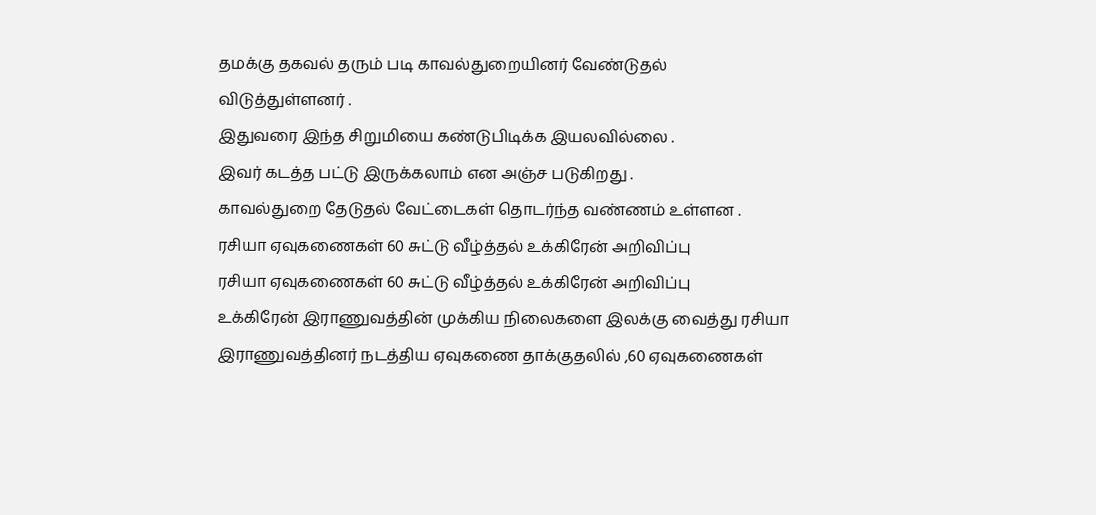தமக்கு தகவல் தரும் படி காவல்துறையினர் வேண்டுதல் விடுத்துள்ளனர் .
இதுவரை இந்த சிறுமியை கண்டுபிடிக்க இயலவில்லை .
இவர் கடத்த பட்டு இருக்கலாம் என அஞ்ச படுகிறது .
காவல்துறை தேடுதல் வேட்டைகள் தொடர்ந்த வண்ணம் உள்ளன .
ரசியா ஏவுகணைகள் 60 சுட்டு வீழ்த்தல் உக்கிரேன் அறிவிப்பு
ரசியா ஏவுகணைகள் 60 சுட்டு வீழ்த்தல் உக்கிரேன் அறிவிப்பு
உக்கிரேன் இராணுவத்தின் முக்கிய நிலைகளை இலக்கு வைத்து ரசியா இராணுவத்தினர் நடத்திய ஏவுகணை தாக்குதலில் ,60 ஏவுகணைகள்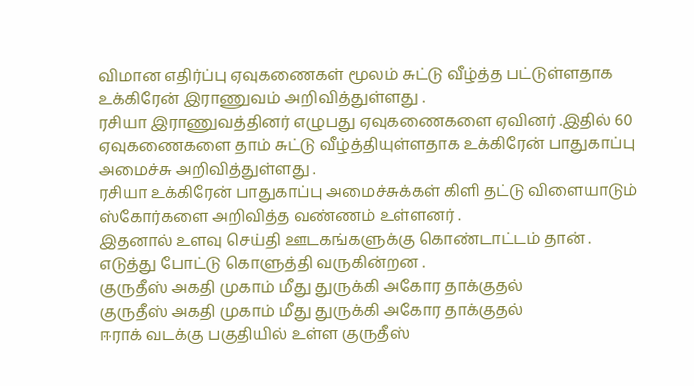விமான எதிர்ப்பு ஏவுகணைகள் மூலம் சுட்டு வீழ்த்த பட்டுள்ளதாக உக்கிரேன் இராணுவம் அறிவித்துள்ளது .
ரசியா இராணுவத்தினர் எழுபது ஏவுகணைகளை ஏவினர் .இதில் 60 ஏவுகணைகளை தாம் சுட்டு வீழ்த்தியுள்ளதாக உக்கிரேன் பாதுகாப்பு அமைச்சு அறிவித்துள்ளது .
ரசியா உக்கிரேன் பாதுகாப்பு அமைச்சுக்கள் கிளி தட்டு விளையாடும் ஸ்கோர்களை அறிவித்த வண்ணம் உள்ளனர் .
இதனால் உளவு செய்தி ஊடகங்களுக்கு கொண்டாட்டம் தான் .
எடுத்து போட்டு கொளுத்தி வருகின்றன .
குருதீஸ் அகதி முகாம் மீது துருக்கி அகோர தாக்குதல்
குருதீஸ் அகதி முகாம் மீது துருக்கி அகோர தாக்குதல்
ஈராக் வடக்கு பகுதியில் உள்ள குருதீஸ்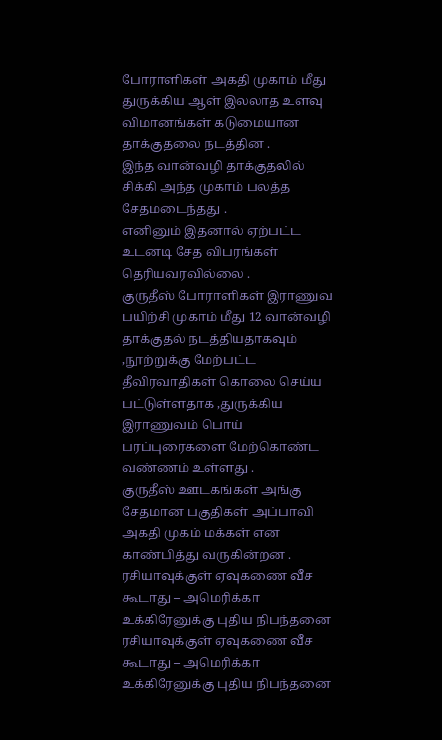போராளிகள் அகதி முகாம் மீது துருக்கிய ஆள் இலலாத உளவு விமானங்கள் கடுமையான தாக்குதலை நடத்தின .
இந்த வான்வழி தாக்குதலில் சிக்கி அந்த முகாம் பலத்த சேதமடைந்தது .
எனினும் இதனால் ஏற்பட்ட உடனடி சேத விபரங்கள் தெரியவரவில்லை .
குருதீஸ் போராளிகள் இராணுவ பயிற்சி முகாம் மீது 12 வான்வழி தாக்குதல் நடத்தியதாகவும் ,நூற்றுக்கு மேற்பட்ட தீவிரவாதிகள் கொலை செய்ய பட்டுள்ளதாக ,துருக்கிய இராணுவம் பொய் பரப்புரைகளை மேற்கொண்ட வண்ணம் உள்ளது .
குருதீஸ் ஊடகங்கள் அங்கு சேதமான பகுதிகள் அப்பாவி அகதி முகம் மக்கள் என காண்பித்து வருகின்றன .
ரசியாவுக்குள் ஏவுகணை வீச கூடாது – அமெரிக்கா உக்கிரேனுக்கு புதிய நிபந்தனை
ரசியாவுக்குள் ஏவுகணை வீச கூடாது – அமெரிக்கா உக்கிரேனுக்கு புதிய நிபந்தனை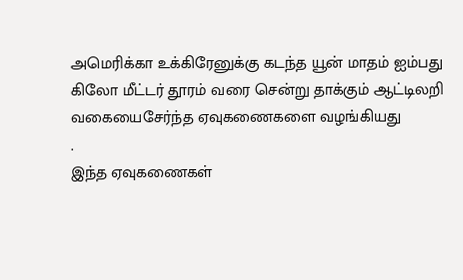அமெரிக்கா உக்கிரேனுக்கு கடந்த யூன் மாதம் ஐம்பது கிலோ மீட்டர் தூரம் வரை சென்று தாக்கும் ஆட்டிலறி வகையைசேர்ந்த ஏவுகணைகளை வழங்கியது
.
இந்த ஏவுகணைகள்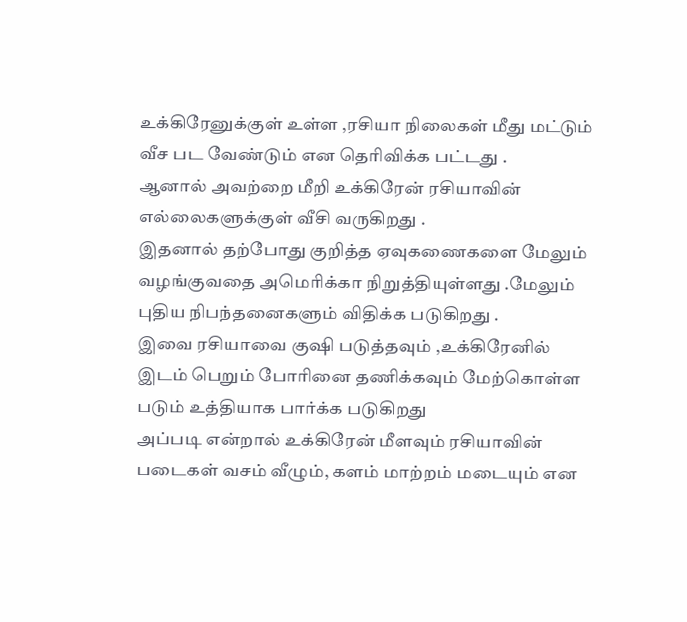உக்கிரேனுக்குள் உள்ள ,ரசியா நிலைகள் மீது மட்டும் வீச பட வேண்டும் என தெரிவிக்க பட்டது .
ஆனால் அவற்றை மீறி உக்கிரேன் ரசியாவின் எல்லைகளுக்குள் வீசி வருகிறது .
இதனால் தற்போது குறித்த ஏவுகணைகளை மேலும் வழங்குவதை அமெரிக்கா நிறுத்தியுள்ளது .மேலும் புதிய நிபந்தனைகளும் விதிக்க படுகிறது .
இவை ரசியாவை குஷி படுத்தவும் ,உக்கிரேனில் இடம் பெறும் போரினை தணிக்கவும் மேற்கொள்ள படும் உத்தியாக பார்க்க படுகிறது
அப்படி என்றால் உக்கிரேன் மீளவும் ரசியாவின் படைகள் வசம் வீழும், களம் மாற்றம் மடையும் என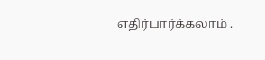எதிர்பார்க்கலாம் .